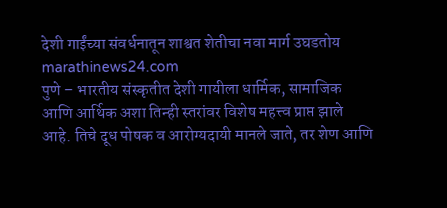देशी गाईंच्या संवर्धनातून शाश्वत शेतीचा नवा मार्ग उघडतोय
marathinews24.com
पुणे – भारतीय संस्कृतीत देशी गायीला धार्मिक, सामाजिक आणि आर्थिक अशा तिन्ही स्तरांवर विशेष महत्त्व प्राप्त झाले आहे. तिचे दूध पोषक व आरोग्यदायी मानले जाते, तर शेण आणि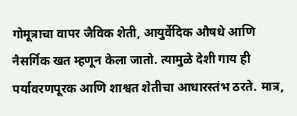गोमूत्राचा वापर जैविक शेती, आयुर्वेदिक औषधे आणि नैसर्गिक खत म्हणून केला जातो. त्यामुळे देशी गाय ही पर्यावरणपूरक आणि शाश्वत शेतीचा आधारस्तंभ ठरते. मात्र,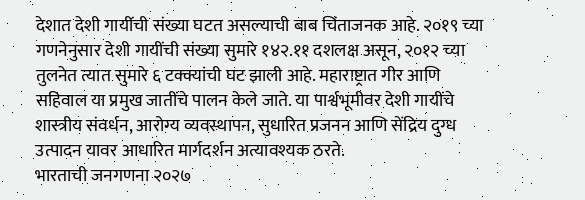देशात देशी गायींची संख्या घटत असल्याची बाब चिंताजनक आहे. २०१९ च्या गणनेनुसार देशी गायींची संख्या सुमारे १४२.११ दशलक्ष असून, २०१२ च्या तुलनेत त्यात सुमारे ६ टक्क्यांची घट झाली आहे. महाराष्ट्रात गीर आणि सहिवाल या प्रमुख जातींचे पालन केले जाते. या पार्श्वभूमीवर देशी गायींचे शास्त्रीय संवर्धन, आरोग्य व्यवस्थापन, सुधारित प्रजनन आणि सेंद्रिय दुग्ध उत्पादन यावर आधारित मार्गदर्शन अत्यावश्यक ठरते.
भारताची जनगणना २०२७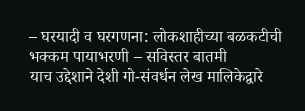– घरयादी व घरगणना: लोकशाहीच्या बळकटीची भक्कम पायाभरणी – सविस्तर बातमी
याच उद्देशाने देशी गो-संवर्धन लेख मालिकेद्वारे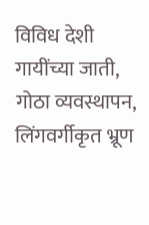विविध देशी गायींच्या जाती, गोठा व्यवस्थापन, लिंगवर्गीकृत भ्रूण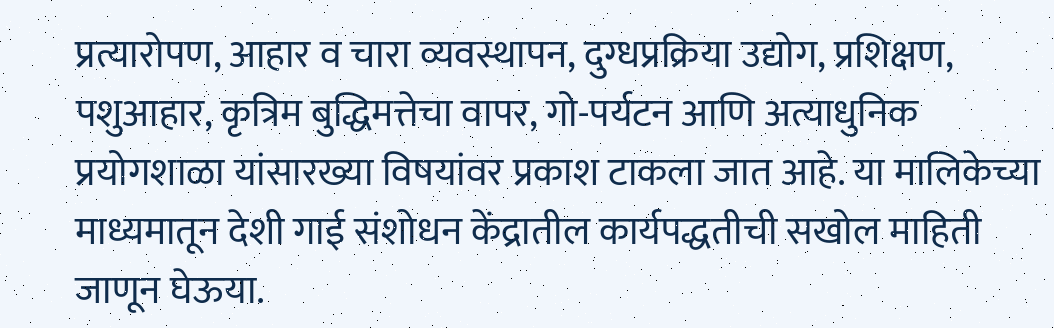प्रत्यारोपण, आहार व चारा व्यवस्थापन, दुग्धप्रक्रिया उद्योग, प्रशिक्षण, पशुआहार, कृत्रिम बुद्धिमत्तेचा वापर, गो-पर्यटन आणि अत्याधुनिक प्रयोगशाळा यांसारख्या विषयांवर प्रकाश टाकला जात आहे. या मालिकेच्या माध्यमातून देशी गाई संशोधन केंद्रातील कार्यपद्धतीची सखोल माहिती जाणून घेऊया.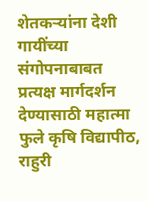शेतकऱ्यांना देशी गायींच्या संगोपनाबाबत प्रत्यक्ष मार्गदर्शन देण्यासाठी महात्मा फुले कृषि विद्यापीठ, राहुरी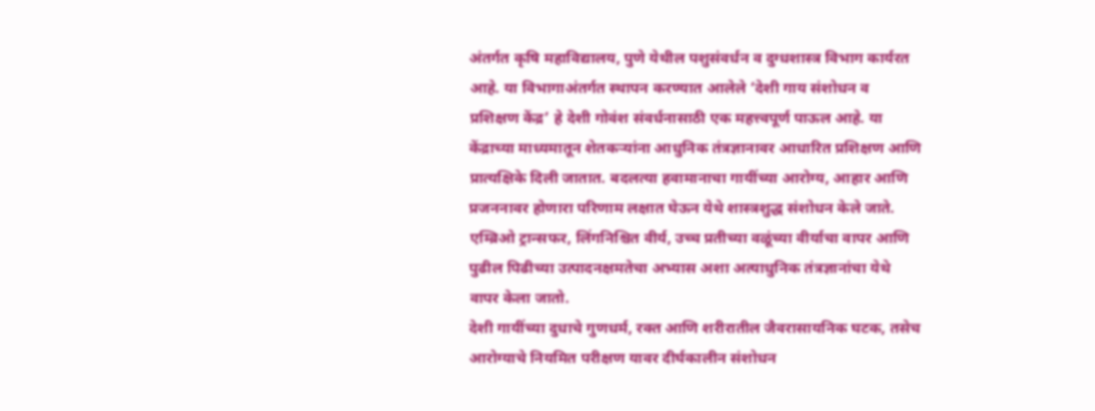अंतर्गत कृषि महाविद्यालय, पुणे येथील पशुसंवर्धन व दुग्धशास्त्र विभाग कार्यरत आहे. या विभागाअंतर्गत स्थापन करण्यात आलेले ‘देशी गाय संशोधन व प्रशिक्षण केंद्र’ हे देशी गोवंश संवर्धनासाठी एक महत्त्वपूर्ण पाऊल आहे. या केंद्राच्या माध्यमातून शेतकऱ्यांना आधुनिक तंत्रज्ञानावर आधारित प्रशिक्षण आणि प्रात्यक्षिके दिली जातात. बदलत्या हवामानाचा गायींच्या आरोग्य, आहार आणि प्रजननावर होणारा परिणाम लक्षात घेऊन येथे शास्त्रशुद्ध संशोधन केले जाते. एम्ब्रिओ ट्रान्सफर, लिंगनिश्चित वीर्य, उच्च प्रतीच्या वळूंच्या वीर्याचा वापर आणि पुढील पिढीच्या उत्पादनक्षमतेचा अभ्यास अशा अत्याधुनिक तंत्रज्ञानांचा येथे वापर केला जातो.
देशी गायींच्या दुधाचे गुणधर्म, रक्त आणि शरीरातील जैवरासायनिक घटक, तसेच आरोग्याचे नियमित परीक्षण यावर दीर्घकालीन संशोधन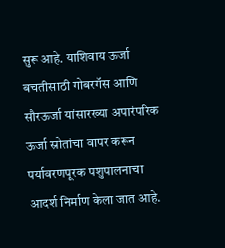सुरू आहे. याशिवाय ऊर्जा बचतीसाठी गोबरगॅस आणि सौरऊर्जा यांसारख्या अपारंपरिक ऊर्जा स्रोतांचा वापर करून पर्यावरणपूरक पशुपालनाचा आदर्श निर्माण केला जात आहे.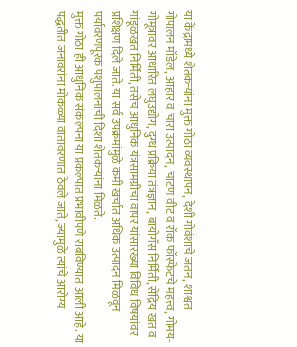या केंद्रामध्ये शेतकऱ्यांना मुक्त गोठा व्यवस्थापन, देशी गोवंशाचे जतन, शाश्वत गोपालन मॉडेल, आहार व चारा उत्पादन, चाटण वीट व रॉक फॉस्फेटचे महत्त्व, गोमय-गोमूत्रावर आधारित लघुउद्योग, दुग्ध प्रक्रिया तंत्रज्ञान, बायोगॅस निर्मिती, सेंद्रिय खत व गांडूळखत निर्मिती, तसेच आधुनिक यंत्रसामग्रीचा वापर यांसारख्या विविध विषयांवर प्रशिक्षण दिले जाते. या सर्व उपक्रमांमुळे कमी खर्चात अधिक उत्पादन मिळवून पर्यावरणपूरक पशुपालनाची दिशा शेतकऱ्यांना मिळते.
मुक्त गोठा ही आधुनिक संकल्पना या प्रकल्पात प्रभावीपणे राबविण्यात आली आहे. या पद्धतीत जनावरांना मोकळ्या वातावरणात ठेवले जाते, ज्यामुळे त्यांचे आरोग्य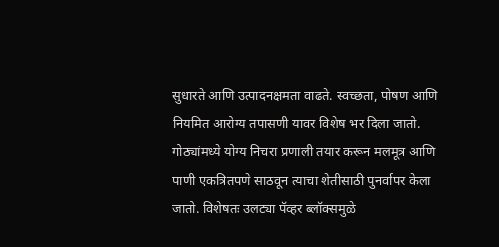सुधारते आणि उत्पादनक्षमता वाढते. स्वच्छता, पोषण आणि नियमित आरोग्य तपासणी यावर विशेष भर दिला जातो. गोठ्यांमध्ये योग्य निचरा प्रणाली तयार करून मलमूत्र आणि पाणी एकत्रितपणे साठवून त्याचा शेतीसाठी पुनर्वापर केला जातो. विशेषतः उलट्या पॅव्हर ब्लॉक्समुळे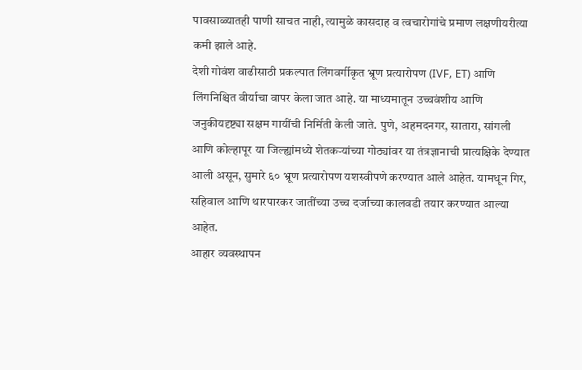पावसाळ्यातही पाणी साचत नाही, त्यामुळे कासदाह व त्वचारोगांचे प्रमाण लक्षणीयरीत्या कमी झाले आहे.
देशी गोवंश वाढीसाठी प्रकल्पात लिंगवर्गीकृत भ्रूण प्रत्यारोपण (IVF, ET) आणि लिंगनिश्चित वीर्याचा वापर केला जात आहे. या माध्यमातून उच्चवंशीय आणि जनुकीयदृष्ट्या सक्षम गायींची निर्मिती केली जाते. पुणे, अहमदनगर, सातारा, सांगली आणि कोल्हापूर या जिल्ह्यांमध्ये शेतकऱ्यांच्या गोठ्यांवर या तंत्रज्ञानाची प्रात्यक्षिके देण्यात आली असून, सुमारे ६० भ्रूण प्रत्यारोपण यशस्वीपणे करण्यात आले आहेत. यामधून गिर, सहिवाल आणि थारपारकर जातींच्या उच्च दर्जाच्या कालवडी तयार करण्यात आल्या आहेत.
आहार व्यवस्थापन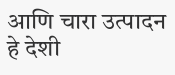आणि चारा उत्पादन हे देशी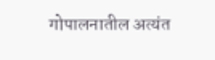गोपालनातील अत्यंत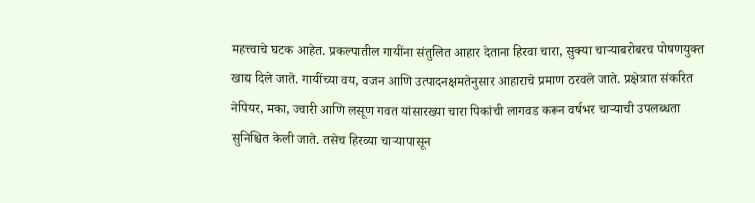महत्त्वाचे घटक आहेत. प्रकल्पातील गायींना संतुलित आहार देताना हिरवा चारा, सुक्या चाऱ्याबरोबरच पोषणयुक्त खाद्य दिले जाते. गायींच्या वय, वजन आणि उत्पादनक्षमतेनुसार आहाराचे प्रमाण ठरवले जाते. प्रक्षेत्रात संकरित नेपियर, मका, ज्वारी आणि लसूण गवत यांसारख्या चारा पिकांची लागवड करून वर्षभर चाऱ्याची उपलब्धता सुनिश्चित केली जाते. तसेच हिरव्या चाऱ्यापासून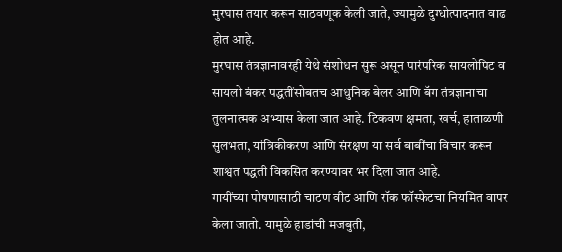मुरघास तयार करून साठवणूक केली जाते, ज्यामुळे दुग्धोत्पादनात वाढ होत आहे.
मुरघास तंत्रज्ञानावरही येथे संशोधन सुरू असून पारंपरिक सायलोपिट व सायलो बंकर पद्धतींसोबतच आधुनिक बेलर आणि बॅग तंत्रज्ञानाचा तुलनात्मक अभ्यास केला जात आहे. टिकवण क्षमता, खर्च, हाताळणी सुलभता, यांत्रिकीकरण आणि संरक्षण या सर्व बाबींचा विचार करून शाश्वत पद्धती विकसित करण्यावर भर दिला जात आहे.
गायींच्या पोषणासाठी चाटण वीट आणि रॉक फॉस्फेटचा नियमित वापर केला जातो. यामुळे हाडांची मजबुती,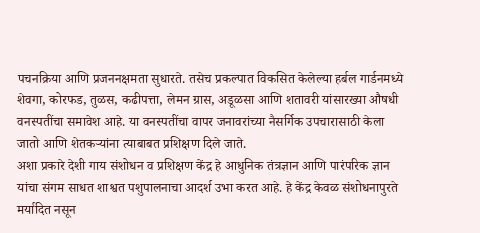पचनक्रिया आणि प्रजननक्षमता सुधारते. तसेच प्रकल्पात विकसित केलेल्या हर्बल गार्डनमध्ये शेवगा, कोरफड, तुळस, कढीपत्ता, लेमन ग्रास, अडूळसा आणि शतावरी यांसारख्या औषधी वनस्पतींचा समावेश आहे. या वनस्पतींचा वापर जनावरांच्या नैसर्गिक उपचारासाठी केला जातो आणि शेतकऱ्यांना त्याबाबत प्रशिक्षण दिले जाते.
अशा प्रकारे देशी गाय संशोधन व प्रशिक्षण केंद्र हे आधुनिक तंत्रज्ञान आणि पारंपरिक ज्ञान यांचा संगम साधत शाश्वत पशुपालनाचा आदर्श उभा करत आहे. हे केंद्र केवळ संशोधनापुरते मर्यादित नसून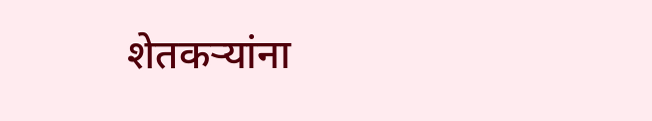शेतकऱ्यांना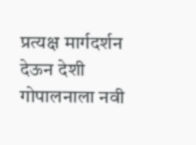प्रत्यक्ष मार्गदर्शन देऊन देशी गोपालनाला नवी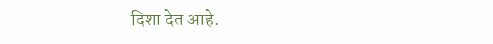दिशा देत आहे.